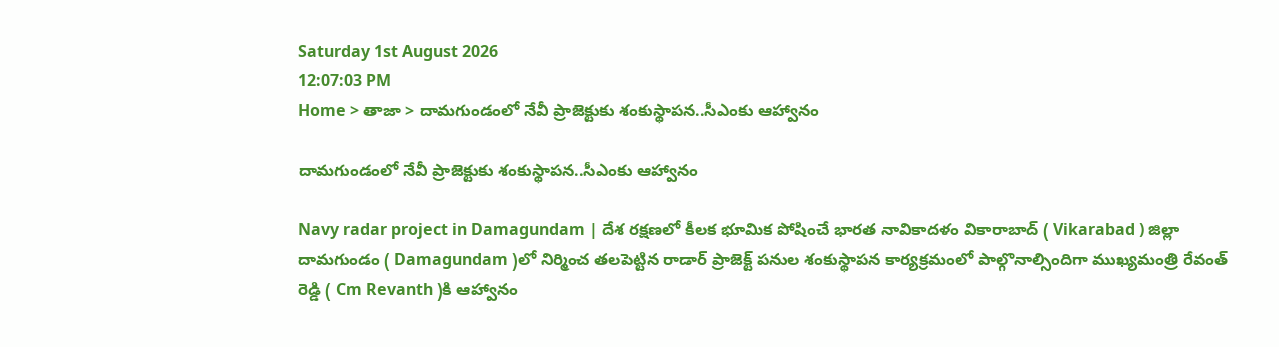Saturday 1st August 2026
12:07:03 PM
Home > తాజా > దామగుండంలో నేవీ ప్రాజెక్టుకు శంకుస్థాపన..సీఎంకు ఆహ్వానం

దామగుండంలో నేవీ ప్రాజెక్టుకు శంకుస్థాపన..సీఎంకు ఆహ్వానం

Navy radar project in Damagundam | దేశ రక్షణలో కీలక భూమిక పోషించే భారత నావికాదళం వికారాబాద్ ( Vikarabad ) జిల్లా దామగుండం ( Damagundam )లో నిర్మించ తలపెట్టిన రాడార్ ప్రాజెక్ట్ పనుల శంకుస్థాపన కార్యక్రమంలో పాల్గొనాల్సిందిగా ముఖ్యమంత్రి రేవంత్ రెడ్డి ( Cm Revanth )కి ఆహ్వానం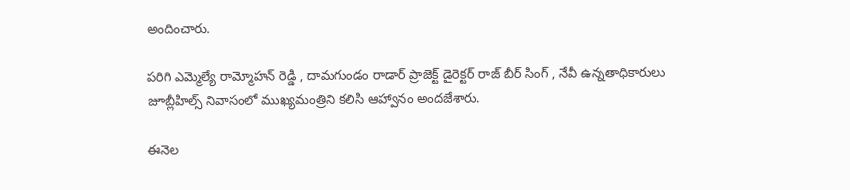అందించారు.

పరిగి ఎమ్మెల్యే రామ్మోహన్ రెడ్డి , దామగుండం రాడార్ ప్రాజెక్ట్ డైరెక్టర్ రాజ్ బీర్ సింగ్ , నేవీ ఉన్నతాధికారులు జూబ్లీహిల్స్ నివాసంలో ముఖ్యమంత్రిని కలిసి ఆహ్వానం అందజేశారు.

ఈనెల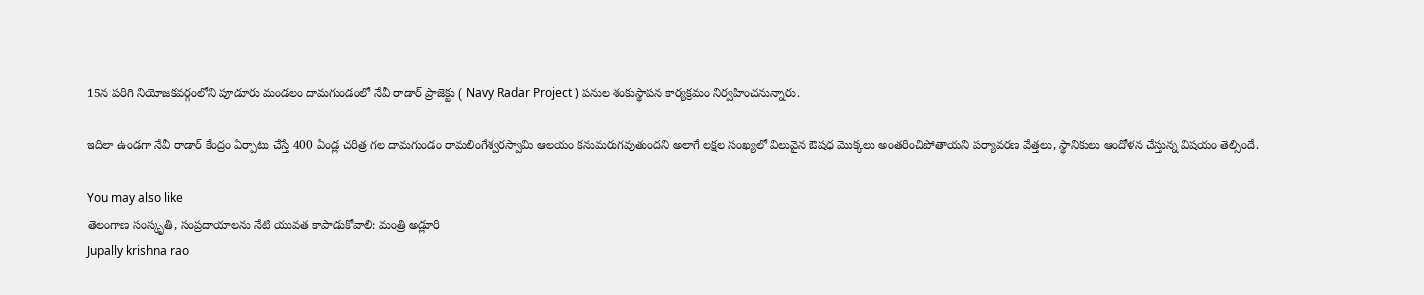15న పరిగి నియోజకవర్గంలోని పూడూరు మండలం దామగుండంలో నేవీ రాడార్ ప్రాజెక్టు ( Navy Radar Project ) పనుల శంకుస్థాపన కార్యక్రమం నిర్వహించనున్నారు.

ఇదిలా ఉండగా నేవీ రాడార్‌ కేంద్రం ఏర్పాటు చేస్తే 400 ఏండ్ల చరిత్ర గల దామగుండం రామలింగేశ్వరస్వామి ఆలయం కనుమరుగవుతుందని అలాగే లక్షల సంఖ్యలో విలువైన ఔషధ మొక్కలు అంతరించిపోతాయని పర్యావరణ వేత్తలు, స్థానికులు ఆందోళన చేస్తున్న విషయం తెల్సిందే.

You may also like
తెలంగాణ సంస్కృతి, సంప్రదాయాలను నేటి యువత కాపాడుకోవాలి: మంత్రి అడ్లూరి
Jupally krishna rao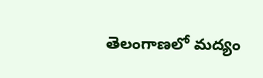తెలంగాణలో మ‌ద్యం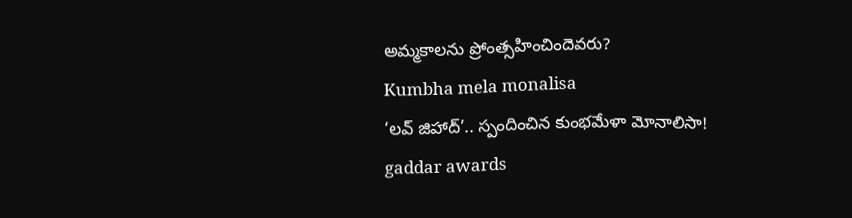అమ్మ‌కాల‌ను ప్రోంత్స‌హించిందెవ‌రు?
Kumbha mela monalisa
‘లవ్ జిహాద్’.. స్పందించిన కుంభమేళా మోనాలిసా!
gaddar awards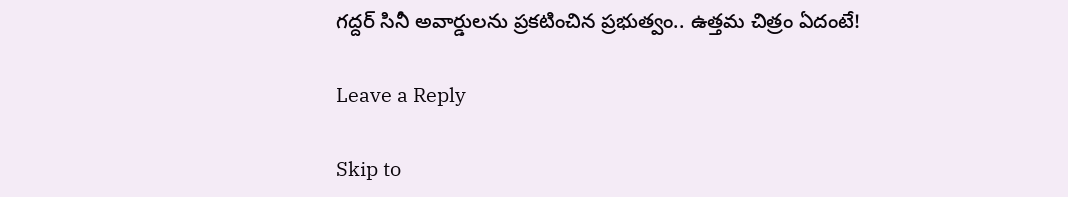గద్దర్ సినీ అవార్డులను ప్రకటించిన ప్రభుత్వం.. ఉత్తమ చిత్రం ఏదంటే!

Leave a Reply

Skip to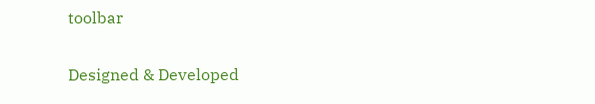toolbar

Designed & Developed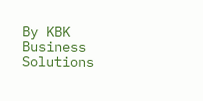By KBK Business Solutions